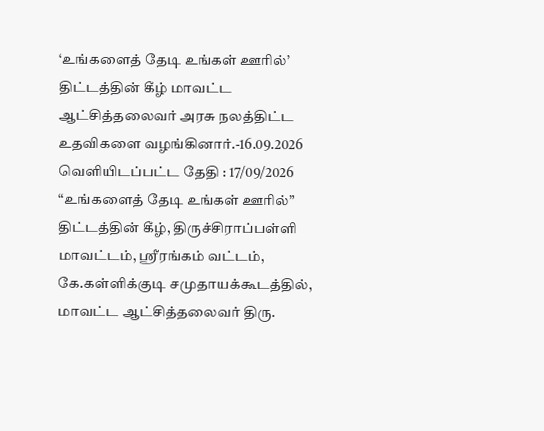‘உங்களைத் தேடி உங்கள் ஊரில்’ திட்டத்தின் கீழ் மாவட்ட ஆட்சித்தலைவர் அரசு நலத்திட்ட உதவிகளை வழங்கினார்.-16.09.2026
வெளியிடப்பட்ட தேதி : 17/09/2026
“உங்களைத் தேடி உங்கள் ஊரில்” திட்டத்தின் கீழ், திருச்சிராப்பள்ளி மாவட்டம், ஸ்ரீரங்கம் வட்டம், கே.கள்ளிக்குடி சமுதாயக்கூடத்தில், மாவட்ட ஆட்சித்தலைவர் திரு.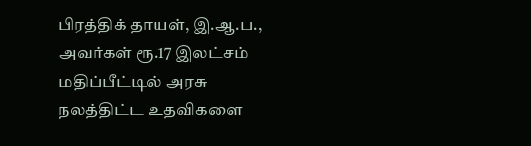பிரத்திக் தாயள், இ.ஆ.ப., அவர்கள் ரூ.17 இலட்சம் மதிப்பீட்டில் அரசு நலத்திட்ட உதவிகளை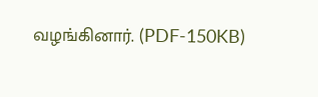வழங்கினார். (PDF-150KB)